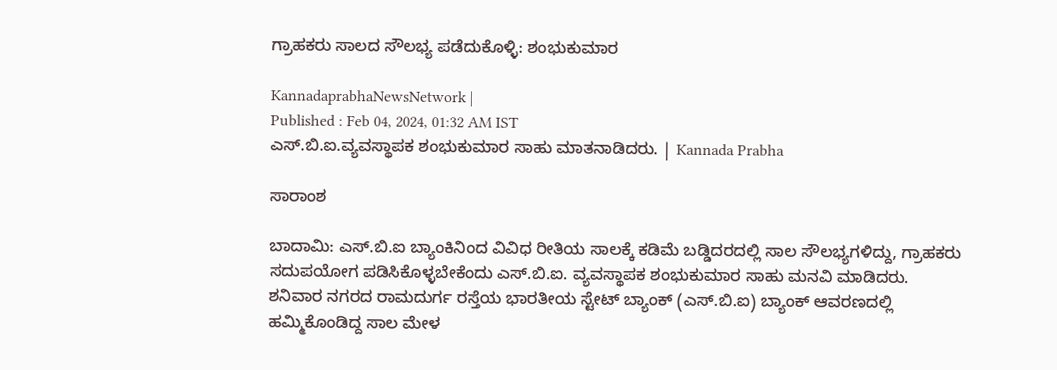ಗ್ರಾಹಕರು ಸಾಲದ ಸೌಲಭ್ಯ ಪಡೆದುಕೊಳ್ಳಿ: ಶಂಭುಕುಮಾರ

KannadaprabhaNewsNetwork |
Published : Feb 04, 2024, 01:32 AM IST
ಎಸ್.ಬಿ.ಐ.ವ್ಯವಸ್ಥಾಪಕ ಶಂಭುಕುಮಾರ ಸಾಹು ಮಾತನಾಡಿದರು. | Kannada Prabha

ಸಾರಾಂಶ

ಬಾದಾಮಿ: ಎಸ್.ಬಿ.ಐ ಬ್ಯಾಂಕಿನಿಂದ ವಿವಿಧ ರೀತಿಯ ಸಾಲಕ್ಕೆ ಕಡಿಮೆ ಬಡ್ಡಿದರದಲ್ಲಿ ಸಾಲ ಸೌಲಭ್ಯಗಳಿದ್ದು, ಗ್ರಾಹಕರು ಸದುಪಯೋಗ ಪಡಿಸಿಕೊಳ್ಳಬೇಕೆಂದು ಎಸ್.ಬಿ.ಐ. ವ್ಯವಸ್ಥಾಪಕ ಶಂಭುಕುಮಾರ ಸಾಹು ಮನವಿ ಮಾಡಿದರು. ಶನಿವಾರ ನಗರದ ರಾಮದುರ್ಗ ರಸ್ತೆಯ ಭಾರತೀಯ ಸ್ಟೇಟ್ ಬ್ಯಾಂಕ್ (ಎಸ್.ಬಿ.ಐ) ಬ್ಯಾಂಕ್ ಆವರಣದಲ್ಲಿ ಹಮ್ಮಿಕೊಂಡಿದ್ದ ಸಾಲ ಮೇಳ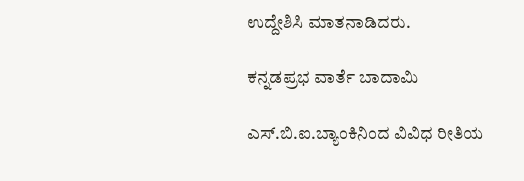ಉದ್ದೇಶಿಸಿ ಮಾತನಾಡಿದರು.

ಕನ್ನಡಪ್ರಭ ವಾರ್ತೆ ಬಾದಾಮಿ

ಎಸ್.ಬಿ.ಐ.ಬ್ಯಾಂಕಿನಿಂದ ವಿವಿಧ ರೀತಿಯ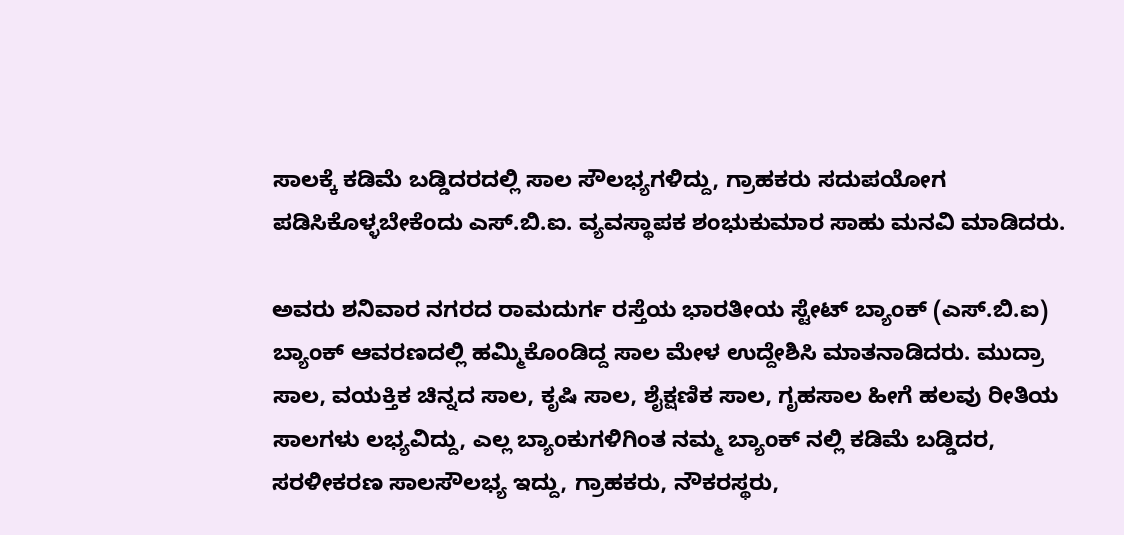ಸಾಲಕ್ಕೆ ಕಡಿಮೆ ಬಡ್ಡಿದರದಲ್ಲಿ ಸಾಲ ಸೌಲಭ್ಯಗಳಿದ್ದು, ಗ್ರಾಹಕರು ಸದುಪಯೋಗ ಪಡಿಸಿಕೊಳ್ಳಬೇಕೆಂದು ಎಸ್.ಬಿ.ಐ. ವ್ಯವಸ್ಥಾಪಕ ಶಂಭುಕುಮಾರ ಸಾಹು ಮನವಿ ಮಾಡಿದರು.

ಅವರು ಶನಿವಾರ ನಗರದ ರಾಮದುರ್ಗ ರಸ್ತೆಯ ಭಾರತೀಯ ಸ್ಟೇಟ್ ಬ್ಯಾಂಕ್ (ಎಸ್.ಬಿ.ಐ) ಬ್ಯಾಂಕ್ ಆವರಣದಲ್ಲಿ ಹಮ್ಮಿಕೊಂಡಿದ್ದ ಸಾಲ ಮೇಳ ಉದ್ದೇಶಿಸಿ ಮಾತನಾಡಿದರು. ಮುದ್ರಾ ಸಾಲ, ವಯಕ್ತಿಕ ಚಿನ್ನದ ಸಾಲ, ಕೃಷಿ ಸಾಲ, ಶೈಕ್ಷಣಿಕ ಸಾಲ, ಗೃಹಸಾಲ ಹೀಗೆ ಹಲವು ರೀತಿಯ ಸಾಲಗಳು ಲಭ್ಯವಿದ್ದು, ಎಲ್ಲ ಬ್ಯಾಂಕುಗಳಿಗಿಂತ ನಮ್ಮ ಬ್ಯಾಂಕ್ ನಲ್ಲಿ ಕಡಿಮೆ ಬಡ್ಡಿದರ, ಸರಳೀಕರಣ ಸಾಲಸೌಲಭ್ಯ ಇದ್ದು, ಗ್ರಾಹಕರು, ನೌಕರಸ್ಥರು,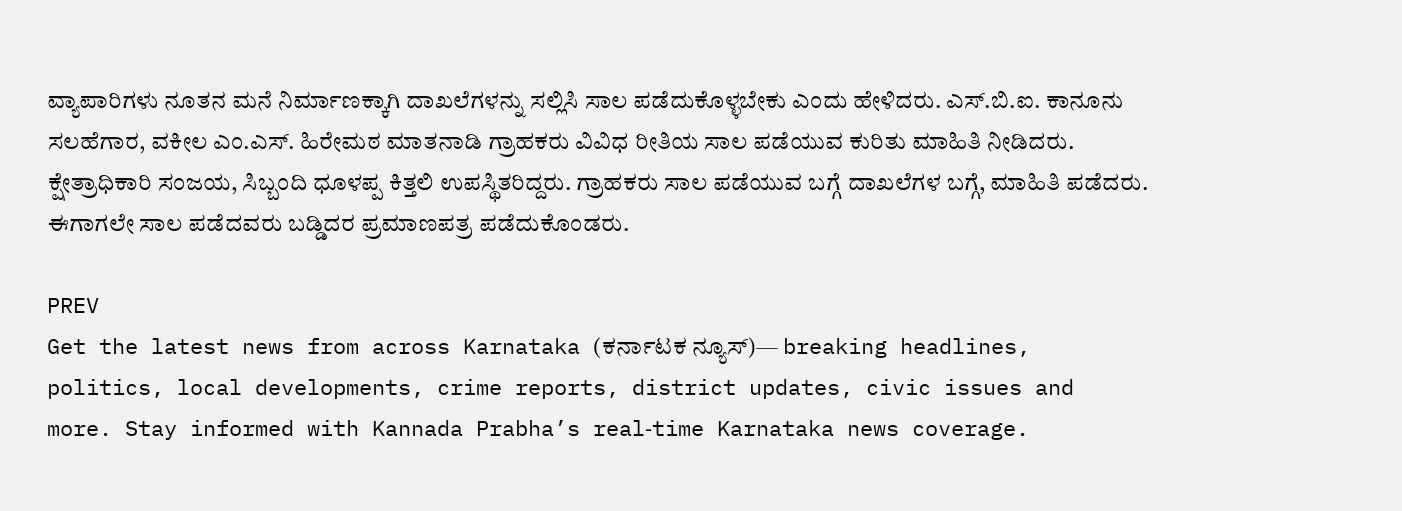ವ್ಯಾಪಾರಿಗಳು ನೂತನ ಮನೆ ನಿರ್ಮಾಣಕ್ಕಾಗಿ ದಾಖಲೆಗಳನ್ನು ಸಲ್ಲಿಸಿ ಸಾಲ ಪಡೆದುಕೊಳ್ಳಬೇಕು ಎಂದು ಹೇಳಿದರು. ಎಸ್.ಬಿ.ಐ. ಕಾನೂನು ಸಲಹೆಗಾರ, ವಕೀಲ ಎಂ.ಎಸ್. ಹಿರೇಮಠ ಮಾತನಾಡಿ ಗ್ರಾಹಕರು ವಿವಿಧ ರೀತಿಯ ಸಾಲ ಪಡೆಯುವ ಕುರಿತು ಮಾಹಿತಿ ನೀಡಿದರು. ಕ್ಷೇತ್ರಾಧಿಕಾರಿ ಸಂಜಯ, ಸಿಬ್ಬಂದಿ ಧೂಳಪ್ಪ ಕಿತ್ತಲಿ ಉಪಸ್ಥಿತರಿದ್ದರು. ಗ್ರಾಹಕರು ಸಾಲ ಪಡೆಯುವ ಬಗ್ಗೆ ದಾಖಲೆಗಳ ಬಗ್ಗೆ, ಮಾಹಿತಿ ಪಡೆದರು. ಈಗಾಗಲೇ ಸಾಲ ಪಡೆದವರು ಬಡ್ಡಿದರ ಪ್ರಮಾಣಪತ್ರ ಪಡೆದುಕೊಂಡರು.

PREV
Get the latest news from across Karnataka (ಕರ್ನಾಟಕ ನ್ಯೂಸ್)— breaking headlines, politics, local developments, crime reports, district updates, civic issues and more. Stay informed with Kannada Prabha’s real‑time Karnataka news coverage.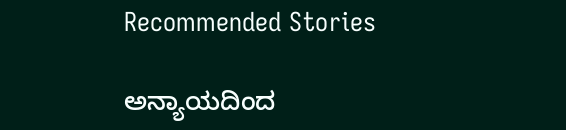Recommended Stories

ಅನ್ಯಾಯದಿಂದ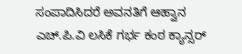ಸಂಪಾದಿಸಿದರೆ ಅವನತಿಗೆ ಆಹ್ವಾನ
ಎಚ್‌.ಪಿ.ವಿ ಲಸಿಕೆ ಗರ್ಭ ಕಂಠ ಕ್ಯಾನ್ಸರ್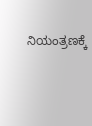ನಿಯಂತ್ರಣಕ್ಕೆ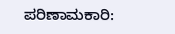ಪರಿಣಾಮಕಾರಿ: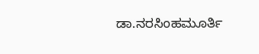ಡಾ.ನರಸಿಂಹಮೂರ್ತಿ